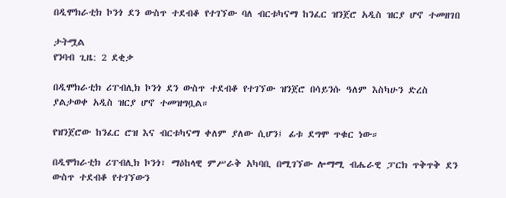በዲሞክራቲክ ኮንጎ ደን ውስጥ ተደብቆ የተገኘው ባለ ብርቱካናማ ከንፈር ዝንጀሮ አዲስ ዝርያ ሆኖ ተመዘገበ

ታትሟል
የንባብ ጊዜ: 2 ደቂቃ

በዲሞክራቲክ ሪፐብሊክ ኮንጎ ደን ውስጥ ተደብቆ የተገኘው ዝንጀሮ በሳይንሱ ዓለም እስካሁን ድረስ ያልታወቀ አዲስ ዝርያ ሆኖ ተመዝግቧል።

የዝንጀሮው ከንፈር ሮዝ እና ብርቱካናማ ቀለም ያለው ሲሆን፤ ፊቱ ደግሞ ጥቁር ነው።

በዲሞክራቲክ ሪፐብሊክ ኮንጎ፣ ማዕከላዊ ምሥራቅ አካባቢ በሚገኘው ሎማሚ ብሔራዊ ፓርክ ጥቅጥቅ ደን ውስጥ ተደብቆ የተገኘውን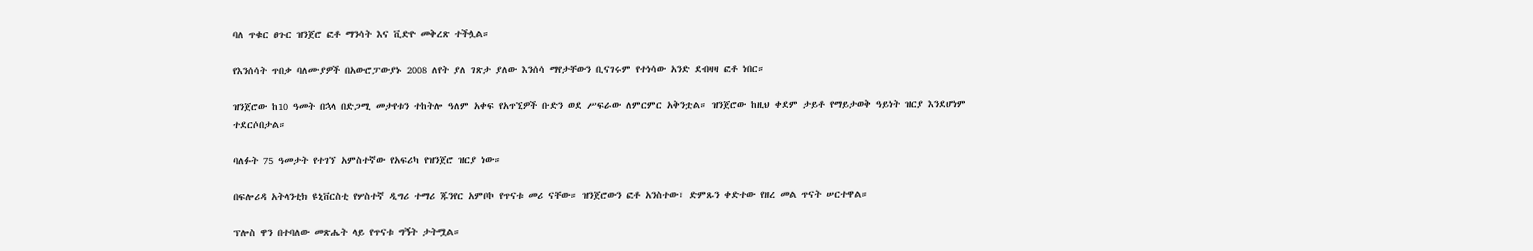ባለ ጥቁር ፀጉር ዝንጀሮ ፎቶ ማንሳት እና ቪድዮ መቅረጽ ተችሏል።

የእንሰሳት ጥበቃ ባለሙያዎች በአውሮፓውያኑ 2008 ለየት ያለ ገጽታ ያለው እንሰሳ ማየታቸውን ቢናገሩም የተነሳው አንድ ደብዛዛ ፎቶ ነበር።

ዝንጀሮው ከ10 ዓመት በኋላ በድጋሚ መታየቱን ተከትሎ ዓለም አቀፍ የአጥኚዎች ቡድን ወደ ሥፍራው ለምርምር አቅንቷል። ዝንጀሮው ከዚህ ቀደም ታይቶ የማይታወቅ ዓይነት ዝርያ እንደሆነም ተደርሶበታል።

ባለፉት 75 ዓመታት የተገኘ አምስተኛው የአፍሪካ የዝንጀሮ ዝርያ ነው።

በፍሎሪዳ አትላንቲክ ዩኒቨርስቲ የሦስተኛ ዲግሪ ተማሪ ጁንየር አምቦኮ የጥናቱ መሪ ናቸው። ዝንጀሮውን ፎቶ አንስተው፣ ድምጹን ቀድተው የዘረ መል ጥናት ሠርተዋል።

ፕሎስ ዋን በተባለው መጽሔት ላይ የጥናቱ ግኝት ታትሟል።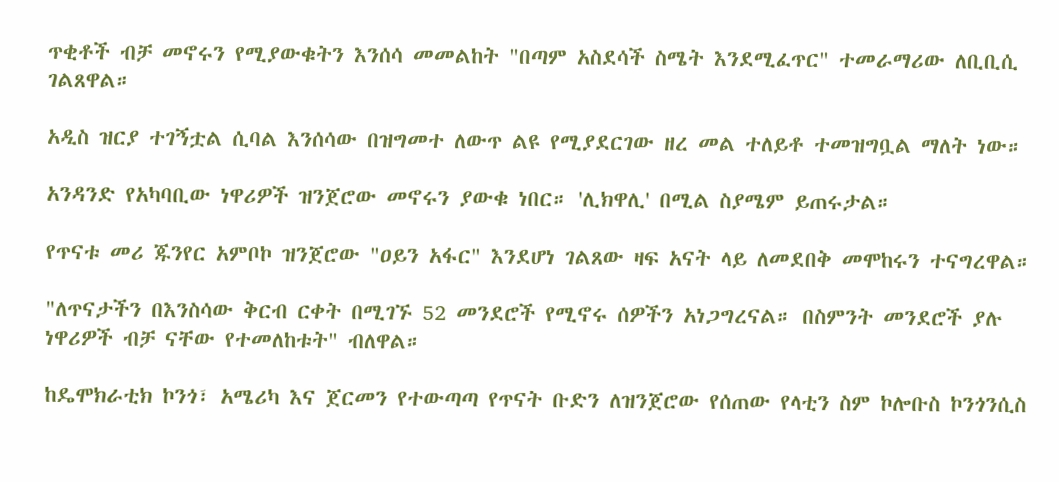ጥቂቶች ብቻ መኖሩን የሚያውቁትን እንሰሳ መመልከት "በጣም አስደሳች ስሜት እንደሚፈጥር" ተመራማሪው ለቢቢሲ ገልጸዋል።

አዲስ ዝርያ ተገኝቷል ሲባል እንሰሳው በዝግመተ ለውጥ ልዩ የሚያደርገው ዘረ መል ተለይቶ ተመዝግቧል ማለት ነው።

አንዳንድ የአካባቢው ነዋሪዎች ዝንጀሮው መኖሩን ያውቁ ነበር። 'ሊክዋሊ' በሚል ስያሜም ይጠሩታል።

የጥናቱ መሪ ጁንየር አምቦኮ ዝንጀሮው "ዐይን አፋር" እንደሆነ ገልጸው ዛፍ አናት ላይ ለመደበቅ መሞከሩን ተናግረዋል።

"ለጥናታችን በእንስሳው ቅርብ ርቀት በሚገኙ 52 መንደሮች የሚኖሩ ሰዎችን አነጋግረናል። በስምንት መንደሮች ያሉ ነዋሪዎች ብቻ ናቸው የተመለከቱት" ብለዋል።

ከዴሞክራቲክ ኮንጎ፣ አሜሪካ እና ጀርመን የተውጣጣ የጥናት ቡድን ለዝንጀሮው የሰጠው የላቲን ስም ኮሎቡስ ኮንጎንሲስ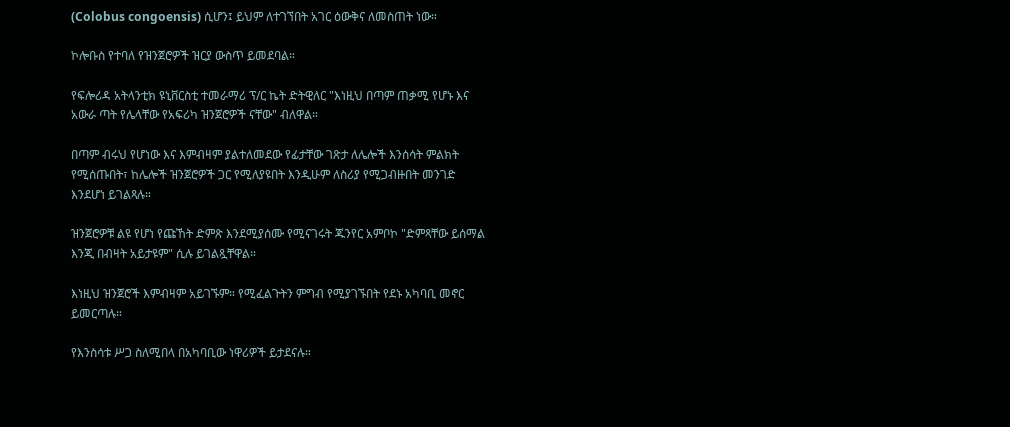(Colobus congoensis) ሲሆን፤ ይህም ለተገኘበት አገር ዕውቅና ለመስጠት ነው።

ኮሎቡስ የተባለ የዝንጀሮዎች ዝርያ ውስጥ ይመደባል።

የፍሎሪዳ አትላንቲክ ዩኒቨርስቲ ተመራማሪ ፕ/ር ኬት ድትዊለር "እነዚህ በጣም ጠቃሚ የሆኑ እና አውራ ጣት የሌላቸው የአፍሪካ ዝንጀሮዎች ናቸው" ብለዋል።

በጣም ብሩህ የሆነው እና እምብዛም ያልተለመደው የፊታቸው ገጽታ ለሌሎች እንሰሳት ምልክት የሚሰጡበት፣ ከሌሎች ዝንጀሮዎች ጋር የሚለያዩበት እንዲሁም ለስሪያ የሚጋብዙበት መንገድ እንደሆነ ይገልጻሉ።

ዝንጀሮዎቹ ልዩ የሆነ የጩኸት ድምጽ እንደሚያሰሙ የሚናገሩት ጁንየር አምቦኮ "ድምጻቸው ይሰማል እንጂ በብዛት አይታዩም" ሲሉ ይገልጿቸዋል።

እነዚህ ዝንጀሮች እምብዛም አይገኙም። የሚፈልጉትን ምግብ የሚያገኙበት የደኑ አካባቢ መኖር ይመርጣሉ።

የእንስሳቱ ሥጋ ስለሚበላ በአካባቢው ነዋሪዎች ይታደናሉ።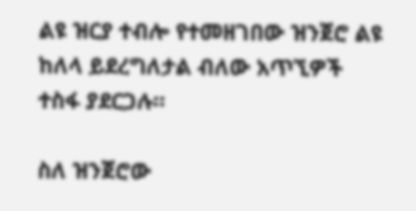ልዩ ዝርያ ተብሎ የተመዘገበው ዝንጀሮ ልዩ ከለላ ይደረግለታል ብለው አጥኚዎች ተስፋ ያደርጋሉ።

ስለ ዝንጀሮው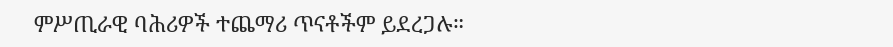ምሥጢራዊ ባሕሪዎች ተጨማሪ ጥናቶችም ይደረጋሉ።